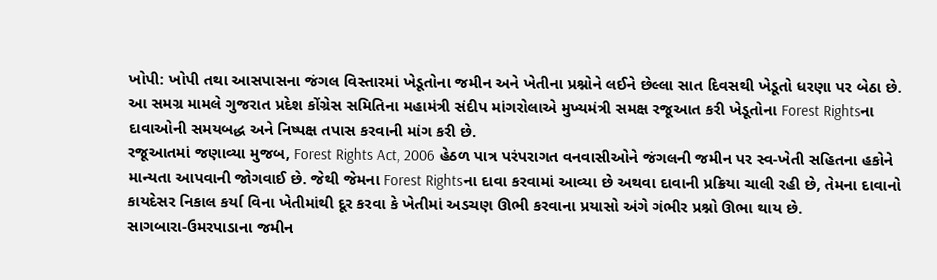ખોપી: ખોપી તથા આસપાસના જંગલ વિસ્તારમાં ખેડૂતોના જમીન અને ખેતીના પ્રશ્નોને લઈને છેલ્લા સાત દિવસથી ખેડૂતો ધરણા પર બેઠા છે. આ સમગ્ર મામલે ગુજરાત પ્રદેશ કોંગ્રેસ સમિતિના મહામંત્રી સંદીપ માંગરોલાએ મુખ્યમંત્રી સમક્ષ રજૂઆત કરી ખેડૂતોના Forest Rightsના દાવાઓની સમયબદ્ધ અને નિષ્પક્ષ તપાસ કરવાની માંગ કરી છે.
રજૂઆતમાં જણાવ્યા મુજબ, Forest Rights Act, 2006 હેઠળ પાત્ર પરંપરાગત વનવાસીઓને જંગલની જમીન પર સ્વ-ખેતી સહિતના હકોને માન્યતા આપવાની જોગવાઈ છે. જેથી જેમના Forest Rightsના દાવા કરવામાં આવ્યા છે અથવા દાવાની પ્રક્રિયા ચાલી રહી છે, તેમના દાવાનો કાયદેસર નિકાલ કર્યા વિના ખેતીમાંથી દૂર કરવા કે ખેતીમાં અડચણ ઊભી કરવાના પ્રયાસો અંગે ગંભીર પ્રશ્નો ઊભા થાય છે.
સાગબારા-ઉમરપાડાના જમીન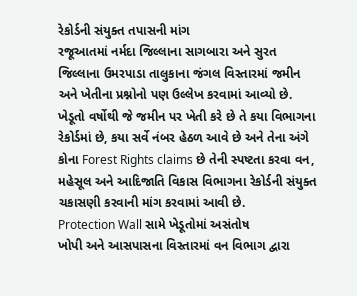રેકોર્ડની સંયુક્ત તપાસની માંગ
રજૂઆતમાં નર્મદા જિલ્લાના સાગબારા અને સુરત જિલ્લાના ઉમરપાડા તાલુકાના જંગલ વિસ્તારમાં જમીન અને ખેતીના પ્રશ્નોનો પણ ઉલ્લેખ કરવામાં આવ્યો છે. ખેડૂતો વર્ષોથી જે જમીન પર ખેતી કરે છે તે કયા વિભાગના રેકોર્ડમાં છે, કયા સર્વે નંબર હેઠળ આવે છે અને તેના અંગે કોના Forest Rights claims છે તેની સ્પષ્ટતા કરવા વન, મહેસૂલ અને આદિજાતિ વિકાસ વિભાગના રેકોર્ડની સંયુક્ત ચકાસણી કરવાની માંગ કરવામાં આવી છે.
Protection Wall સામે ખેડૂતોમાં અસંતોષ
ખોપી અને આસપાસના વિસ્તારમાં વન વિભાગ દ્વારા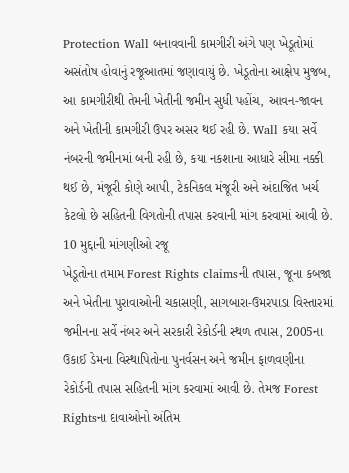Protection Wall બનાવવાની કામગીરી અંગે પણ ખેડૂતોમાં અસંતોષ હોવાનું રજૂઆતમાં જણાવાયું છે. ખેડૂતોના આક્ષેપ મુજબ, આ કામગીરીથી તેમની ખેતીની જમીન સુધી પહોંચ, આવન-જાવન અને ખેતીની કામગીરી ઉપર અસર થઈ રહી છે. Wall કયા સર્વે નંબરની જમીનમાં બની રહી છે, કયા નકશાના આધારે સીમા નક્કી થઈ છે, મંજૂરી કોણે આપી, ટેકનિકલ મંજૂરી અને અંદાજિત ખર્ચ કેટલો છે સહિતની વિગતોની તપાસ કરવાની માંગ કરવામાં આવી છે.
10 મુદ્દાની માંગણીઓ રજૂ
ખેડૂતોના તમામ Forest Rights claimsની તપાસ, જૂના કબજા અને ખેતીના પુરાવાઓની ચકાસણી, સાગબારા-ઉમરપાડા વિસ્તારમાં જમીનના સર્વે નંબર અને સરકારી રેકોર્ડની સ્થળ તપાસ, 2005ના ઉકાઈ ડેમના વિસ્થાપિતોના પુનર્વસન અને જમીન ફાળવણીના રેકોર્ડની તપાસ સહિતની માંગ કરવામાં આવી છે. તેમજ Forest Rightsના દાવાઓનો અંતિમ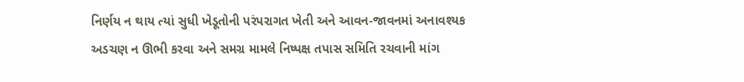નિર્ણય ન થાય ત્યાં સુધી ખેડૂતોની પરંપરાગત ખેતી અને આવન-જાવનમાં અનાવશ્યક અડચણ ન ઊભી કરવા અને સમગ્ર મામલે નિષ્પક્ષ તપાસ સમિતિ રચવાની માંગ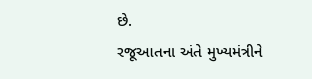છે.
રજૂઆતના અંતે મુખ્યમંત્રીને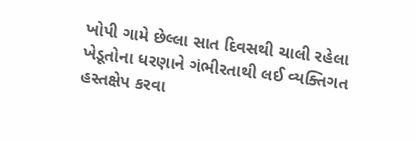ખોપી ગામે છેલ્લા સાત દિવસથી ચાલી રહેલા ખેડૂતોના ધરણાને ગંભીરતાથી લઈ વ્યક્તિગત હસ્તક્ષેપ કરવા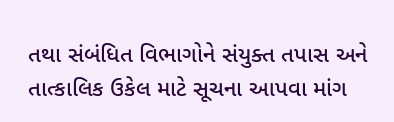તથા સંબંધિત વિભાગોને સંયુક્ત તપાસ અને તાત્કાલિક ઉકેલ માટે સૂચના આપવા માંગ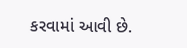કરવામાં આવી છે.